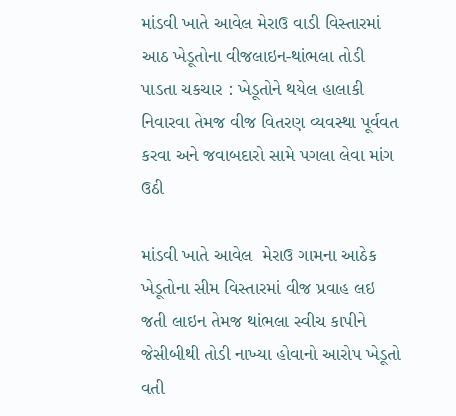માંડવી ખાતે આવેલ મેરાઉ વાડી વિસ્તારમાં આઠ ખેડૂતોના વીજલાઇન-થાંભલા તોડી પાડતા ચકચાર : ખેડૂતોને થયેલ હાલાકી નિવારવા તેમજ વીજ વિતરણ વ્યવસ્થા પૂર્વવત કરવા અને જવાબદારો સામે પગલા લેવા માંગ ઉઠી

માંડવી ખાતે આવેલ  મેરાઉ ગામના આઠેક ખેડૂતોના સીમ વિસ્તારમાં વીજ પ્રવાહ લઇ જતી લાઇન તેમજ થાંભલા સ્વીચ કાપીને જેસીબીથી તોડી નાખ્યા હોવાનો આરોપ ખેડૂતો વતી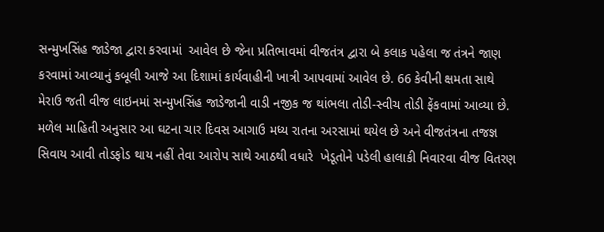સન્મુખસિંહ જાડેજા દ્વારા કરવામાં  આવેલ છે જેના પ્રતિભાવમાં વીજતંત્ર દ્વારા બે કલાક પહેલા જ તંત્રને જાણ કરવામાં આવ્યાનું કબૂલી આજે આ દિશામાં કાર્યવાહીની ખાત્રી આપવામાં આવેલ છે. 66 કેવીની ક્ષમતા સાથે મેરાઉ જતી વીજ લાઇનમાં સન્મુખસિંહ જાડેજાની વાડી નજીક જ થાંભલા તોડી-સ્વીચ તોડી ફેંકવામાં આવ્યા છે. મળેલ માહિતી અનુસાર આ ઘટના ચાર દિવસ આગાઉ મધ્ય રાતના અરસામાં થયેલ છે અને વીજતંત્રના તજજ્ઞ સિવાય આવી તોડફોડ થાય નહીં તેવા આરોપ સાથે આઠથી વધારે  ખેડૂતોને પડેલી હાલાકી નિવારવા વીજ વિતરણ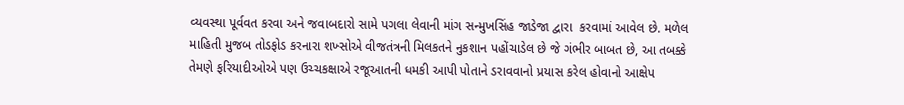વ્યવસ્થા પૂર્વવત કરવા અને જવાબદારો સામે પગલા લેવાની માંગ સન્મુખસિંહ જાડેજા દ્વારા  કરવામાં આવેલ છે. મળેલ માહિતી મુજબ તોડફોડ કરનારા શખ્સોએ વીજતંત્રની મિલકતને નુકશાન પહોંચાડેલ છે જે ગંભીર બાબત છે, આ તબક્કે તેમણે ફરિયાદીઓએ પણ ઉચ્ચકક્ષાએ રજૂઆતની ધમકી આપી પોતાને ડરાવવાનો પ્રયાસ કરેલ હોવાનો આક્ષેપ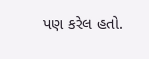પણ કરેલ હતો.